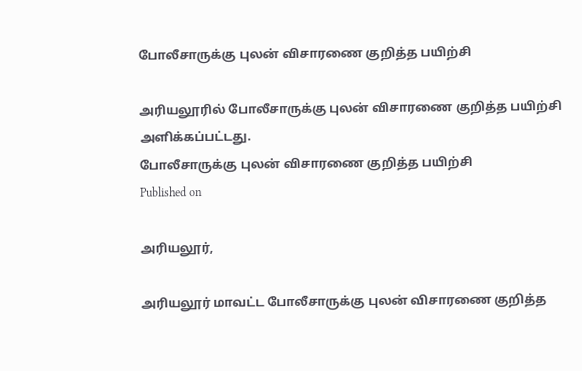போலீசாருக்கு புலன் விசாரணை குறித்த பயிற்சி

அரியலூரில் போலீசாருக்கு புலன் விசாரணை குறித்த பயிற்சி அளிக்கப்பட்டது.
போலீசாருக்கு புலன் விசாரணை குறித்த பயிற்சி
Published on

அரியலூர்,

அரியலூர் மாவட்ட போலீசாருக்கு புலன் விசாரணை குறித்த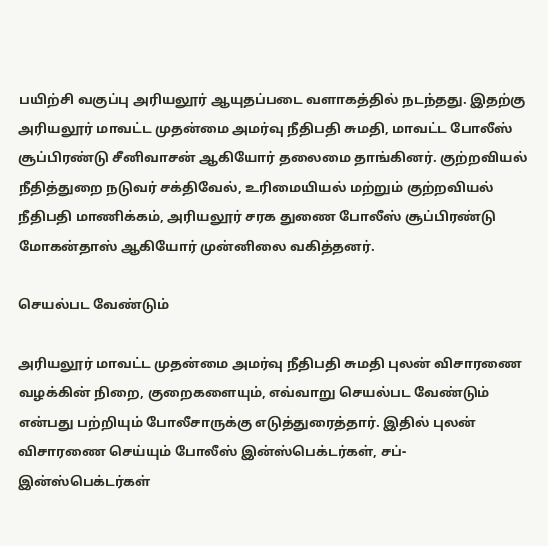பயிற்சி வகுப்பு அரியலூர் ஆயுதப்படை வளாகத்தில் நடந்தது. இதற்கு அரியலூர் மாவட்ட முதன்மை அமர்வு நீதிபதி சுமதி, மாவட்ட போலீஸ் சூப்பிரண்டு சீனிவாசன் ஆகியோர் தலைமை தாங்கினர். குற்றவியல் நீதித்துறை நடுவர் சக்திவேல், உரிமையியல் மற்றும் குற்றவியல் நீதிபதி மாணிக்கம், அரியலூர் சரக துணை போலீஸ் சூப்பிரண்டு மோகன்தாஸ் ஆகியோர் முன்னிலை வகித்தனர்.

செயல்பட வேண்டும்

அரியலூர் மாவட்ட முதன்மை அமர்வு நீதிபதி சுமதி புலன் விசாரணை வழக்கின் நிறை, குறைகளையும், எவ்வாறு செயல்பட வேண்டும் என்பது பற்றியும் போலீசாருக்கு எடுத்துரைத்தார். இதில் புலன் விசாரணை செய்யும் போலீஸ் இன்ஸ்பெக்டர்கள், சப்-இன்ஸ்பெக்டர்கள்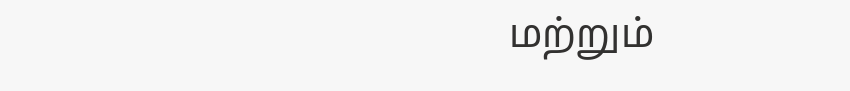மற்றும்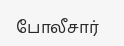போலீசார்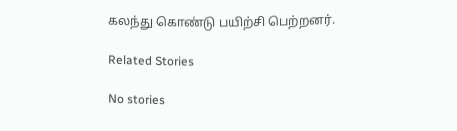கலந்து கொண்டு பயிற்சி பெற்றனர்.

Related Stories

No stories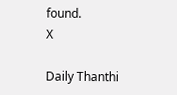found.
X

Daily Thanthi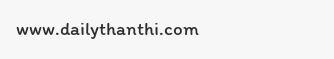www.dailythanthi.com